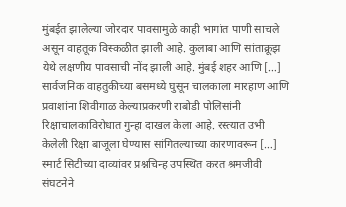मुंबईत झालेल्या जोरदार पावसामुळे काही भागांत पाणी साचले असून वाहतूक विस्कळीत झाली आहे. कुलाबा आणि सांताक्रूझ येथे लक्षणीय पावसाची नोंद झाली आहे. मुंबई शहर आणि […]
सार्वजनिक वाहतुकीच्या बसमध्ये घुसून चालकाला मारहाण आणि प्रवाशांना शिवीगाळ केल्याप्रकरणी राबोडी पोलिसांनी रिक्षाचालकाविरोधात गुन्हा दाखल केला आहे. रस्त्यात उभी केलेली रिक्षा बाजूला घेण्यास सांगितल्याच्या कारणावरून […]
स्मार्ट सिटीच्या दाव्यांवर प्रश्नचिन्ह उपस्थित करत श्रमजीवी संघटनेने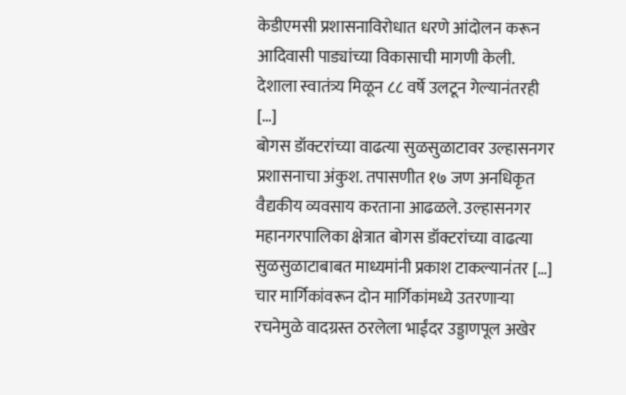केडीएमसी प्रशासनाविरोधात धरणे आंदोलन करून आदिवासी पाड्यांच्या विकासाची मागणी केली. देशाला स्वातंत्र्य मिळून ८८ वर्षे उलटून गेल्यानंतरही […]
बोगस डॉक्टरांच्या वाढत्या सुळसुळाटावर उल्हासनगर प्रशासनाचा अंकुश. तपासणीत १७ जण अनधिकृत वैद्यकीय व्यवसाय करताना आढळले. उल्हासनगर महानगरपालिका क्षेत्रात बोगस डॉक्टरांच्या वाढत्या सुळसुळाटाबाबत माध्यमांनी प्रकाश टाकल्यानंतर […]
चार मार्गिकांवरून दोन मार्गिकांमध्ये उतरणाऱ्या रचनेमुळे वादग्रस्त ठरलेला भाईंदर उड्डाणपूल अखेर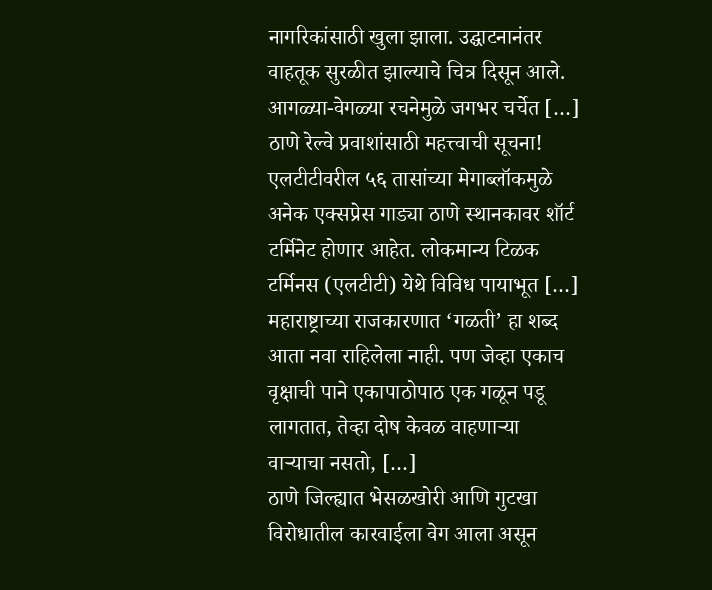नागरिकांसाठी खुला झाला. उद्घाटनानंतर वाहतूक सुरळीत झाल्याचे चित्र दिसून आले. आगळ्या-वेगळ्या रचनेमुळे जगभर चर्चेत […]
ठाणे रेल्वे प्रवाशांसाठी महत्त्वाची सूचना! एलटीटीवरील ५६ तासांच्या मेगाब्लॉकमुळे अनेक एक्सप्रेस गाड्या ठाणे स्थानकावर शॉर्ट टर्मिनेट होणार आहेत. लोकमान्य टिळक टर्मिनस (एलटीटी) येथे विविध पायाभूत […]
महाराष्ट्राच्या राजकारणात ‘गळती’ हा शब्द आता नवा राहिलेला नाही. पण जेव्हा एकाच वृक्षाची पाने एकापाठोपाठ एक गळून पडू लागतात, तेव्हा दोष केवळ वाहणाऱ्या वाऱ्याचा नसतो, […]
ठाणे जिल्ह्यात भेसळखोरी आणि गुटखा विरोधातील कारवाईला वेग आला असून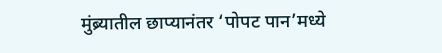मुंब्र्यातील छाप्यानंतर ‘पोपट पान’मध्ये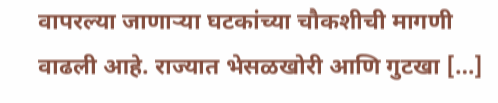वापरल्या जाणाऱ्या घटकांच्या चौकशीची मागणी वाढली आहे. राज्यात भेसळखोरी आणि गुटखा […]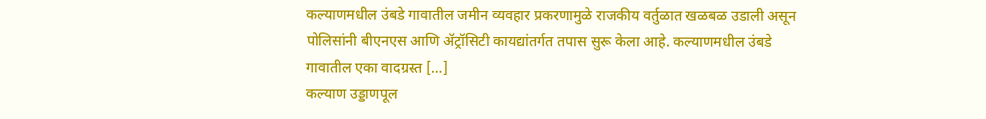कल्याणमधील उंबडे गावातील जमीन व्यवहार प्रकरणामुळे राजकीय वर्तुळात खळबळ उडाली असून पोलिसांनी बीएनएस आणि ॲट्रॉसिटी कायद्यांतर्गत तपास सुरू केला आहे. कल्याणमधील उंबडे गावातील एका वादग्रस्त […]
कल्याण उड्डाणपूल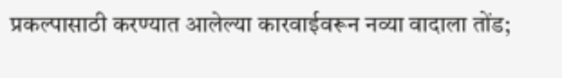प्रकल्पासाठी करण्यात आलेल्या कारवाईवरून नव्या वादाला तोंड;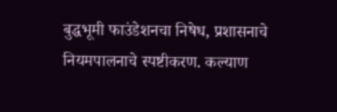बुद्धभूमी फाउंडेशनचा निषेध, प्रशासनाचे नियमपालनाचे स्पष्टीकरण. कल्याण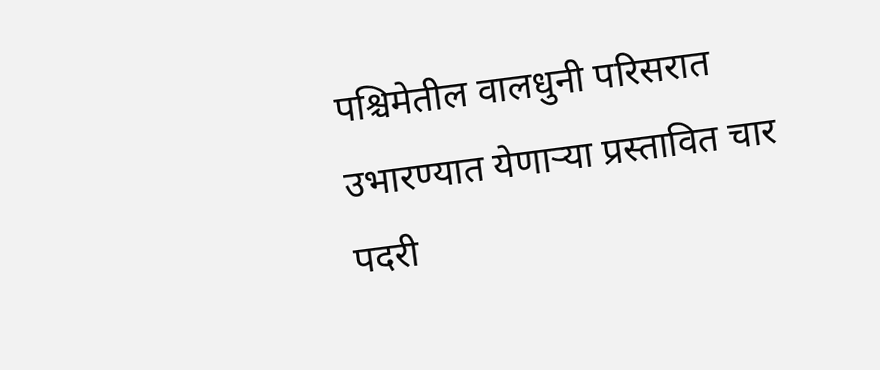पश्चिमेतील वालधुनी परिसरात उभारण्यात येणाऱ्या प्रस्तावित चार पदरी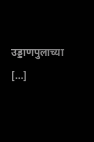उड्डाणपुलाच्या […]